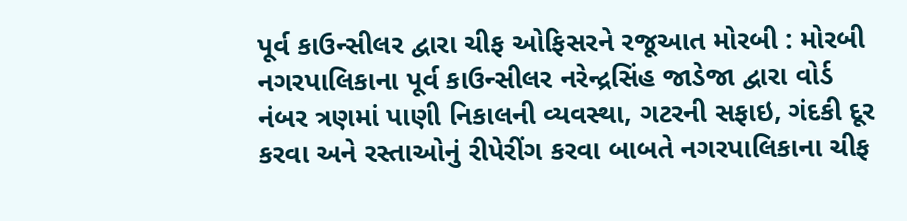પૂર્વ કાઉન્સીલર દ્વારા ચીફ ઓફિસરને રજૂઆત મોરબી : મોરબી નગરપાલિકાના પૂર્વ કાઉન્સીલર નરેન્દ્રસિંહ જાડેજા દ્વારા વોર્ડ નંબર ત્રણમાં પાણી નિકાલની વ્યવસ્થા, ગટરની સફાઇ, ગંદકી દૂર કરવા અને રસ્તાઓનું રીપેરીંગ કરવા બાબતે નગરપાલિકાના ચીફ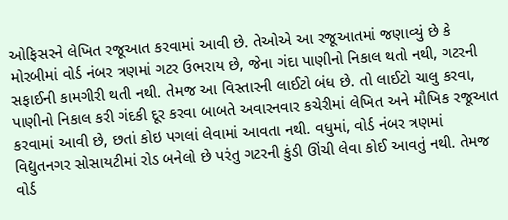ઓફિસરને લેખિત રજૂઆત કરવામાં આવી છે. તેઓએ આ રજૂઆતમાં જણાવ્યું છે કે મોરબીમાં વોર્ડ નંબર ત્રણમાં ગટર ઉભરાય છે, જેના ગંદા પાણીનો નિકાલ થતો નથી, ગટરની સફાઈની કામગીરી થતી નથી. તેમજ આ વિસ્તારની લાઈટો બંધ છે. તો લાઈટો ચાલુ કરવા, પાણીનો નિકાલ કરી ગંદકી દૂર કરવા બાબતે અવારનવાર કચેરીમાં લેખિત અને મૌખિક રજૂઆત કરવામાં આવી છે, છતાં કોઇ પગલાં લેવામાં આવતા નથી. વધુમાં, વોર્ડ નંબર ત્રણમાં વિદ્યુતનગર સોસાયટીમાં રોડ બનેલો છે પરંતુ ગટરની કુંડી ઊંચી લેવા કોઈ આવતું નથી. તેમજ વોર્ડ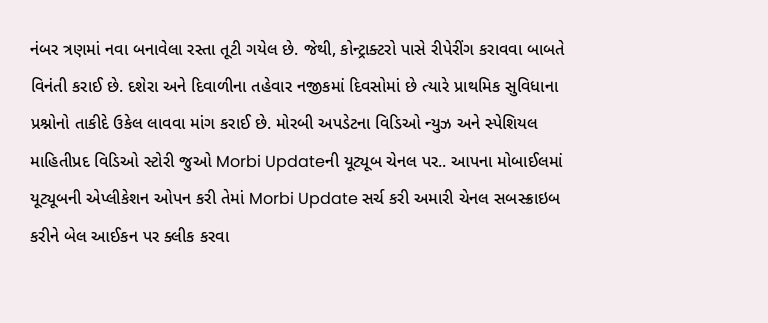નંબર ત્રણમાં નવા બનાવેલા રસ્તા તૂટી ગયેલ છે. જેથી, કોન્ટ્રાક્ટરો પાસે રીપેરીંગ કરાવવા બાબતે વિનંતી કરાઈ છે. દશેરા અને દિવાળીના તહેવાર નજીકમાં દિવસોમાં છે ત્યારે પ્રાથમિક સુવિધાના પ્રશ્નોનો તાકીદે ઉકેલ લાવવા માંગ કરાઈ છે. મોરબી અપડેટના વિડિઓ ન્યુઝ અને સ્પેશિયલ માહિતીપ્રદ વિડિઓ સ્ટોરી જુઓ Morbi Updateની યૂટ્યૂબ ચેનલ પર.. આપના મોબાઈલમાં યૂટ્યૂબની એપ્લીકેશન ઓપન કરી તેમાં Morbi Update સર્ચ કરી અમારી ચેનલ સબસ્ક્રાઇબ કરીને બેલ આઈકન પર ક્લીક કરવા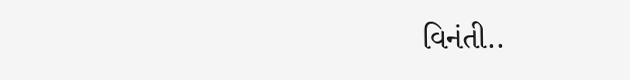વિનંતી..